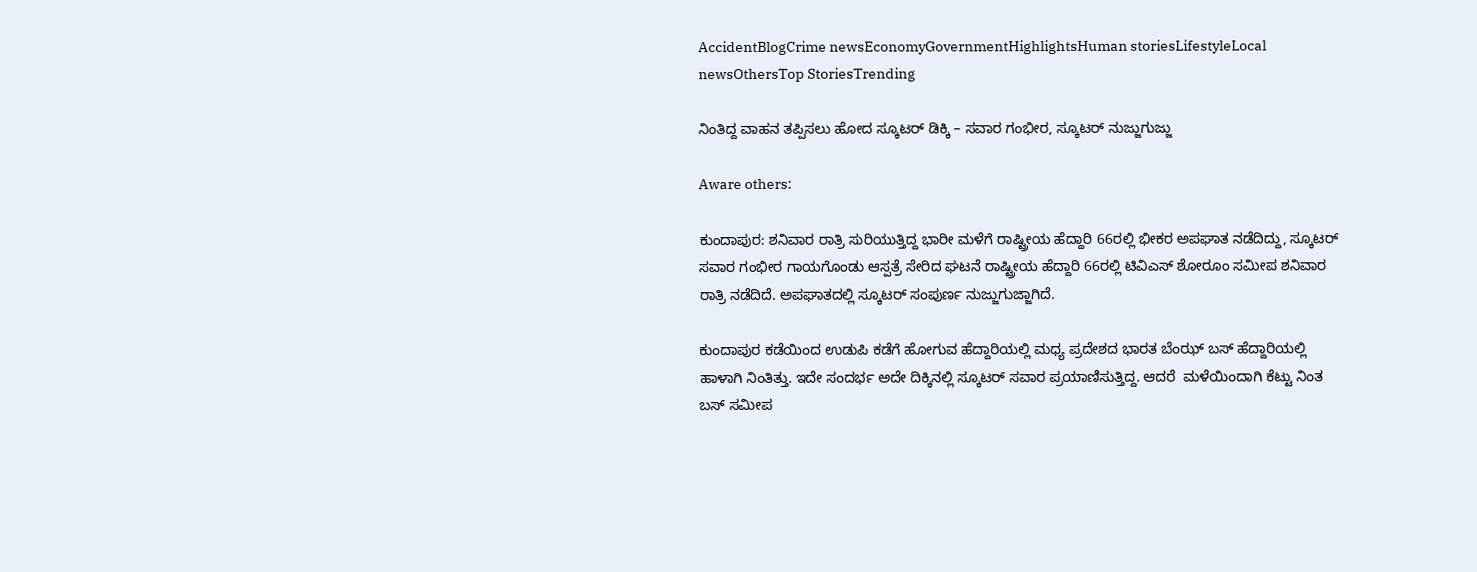AccidentBlogCrime newsEconomyGovernmentHighlightsHuman storiesLifestyleLocal newsOthersTop StoriesTrending

ನಿಂತಿದ್ದ ವಾಹನ ತಪ್ಪಿಸಲು ಹೋದ ಸ್ಕೂಟರ್ ಡಿಕ್ಕಿ – ಸವಾರ ಗಂಭೀರ, ಸ್ಕೂಟರ್ ನುಜ್ಜುಗುಜ್ಜು

Aware others:

ಕುಂದಾಪುರ: ಶನಿವಾರ ರಾತ್ರಿ ಸುರಿಯುತ್ತಿದ್ದ ಭಾರೀ ಮಳೆಗೆ ರಾಷ್ಟ್ರೀಯ ಹೆದ್ದಾರಿ 66ರಲ್ಲಿ ಭೀಕರ ಅಪಘಾತ ನಡೆದಿದ್ದು, ಸ್ಕೂಟರ್ ಸವಾರ ಗಂಭೀರ ಗಾಯಗೊಂಡು ಆಸ್ಪತ್ರೆ ಸೇರಿದ ಘಟನೆ ರಾಷ್ಟ್ರೀಯ ಹೆದ್ದಾರಿ 66ರಲ್ಲಿ ಟಿವಿಎಸ್ ಶೋರೂಂ ಸಮೀಪ ಶನಿವಾರ ರಾತ್ರಿ ನಡೆದಿದೆ. ಅಪಘಾತದಲ್ಲಿ ಸ್ಕೂಟರ್ ಸಂಪುರ್ಣ ನುಜ್ಜುಗುಜ್ಜಾಗಿದೆ.

ಕುಂದಾಪುರ ಕಡೆಯಿಂದ ಉಡುಪಿ ಕಡೆಗೆ ಹೋಗುವ ಹೆದ್ದಾರಿಯಲ್ಲಿ ಮಧ್ಯ ಪ್ರದೇಶದ ಭಾರತ ಬೆಂಝ್ ಬಸ್ ಹೆದ್ದಾರಿಯಲ್ಲಿ ಹಾಳಾಗಿ ನಿಂತಿತ್ತು. ಇದೇ ಸಂದರ್ಭ ಅದೇ ದಿಕ್ಕಿನಲ್ಲಿ ಸ್ಕೂಟರ್ ಸವಾರ ಪ್ರಯಾಣಿಸುತ್ತಿದ್ದ. ಆದರೆ  ಮಳೆಯಿಂದಾಗಿ ಕೆಟ್ಟು ನಿಂತ ಬಸ್ ಸಮೀಪ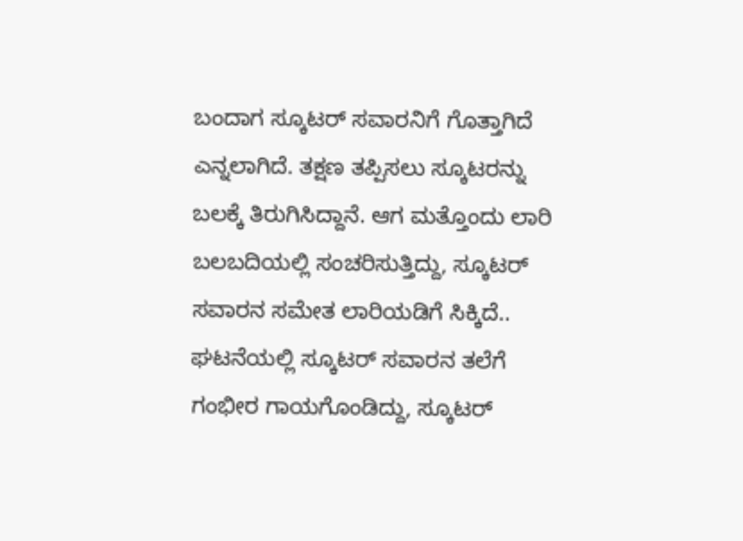ಬಂದಾಗ ಸ್ಕೂಟರ್ ಸವಾರನಿಗೆ ಗೊತ್ತಾಗಿದೆ ಎನ್ನಲಾಗಿದೆ. ತಕ್ಷಣ ತಪ್ಪಿಸಲು ಸ್ಕೂಟರನ್ನು ಬಲಕ್ಕೆ ತಿರುಗಿಸಿದ್ದಾನೆ. ಆಗ ಮತ್ತೊಂದು ಲಾರಿ  ಬಲಬದಿಯಲ್ಲಿ ಸಂಚರಿಸುತ್ತಿದ್ದು, ಸ್ಕೂಟರ್ ಸವಾರನ ಸಮೇತ ಲಾರಿಯಡಿಗೆ ಸಿಕ್ಕಿದೆ.. ಘಟನೆಯಲ್ಲಿ ಸ್ಕೂಟರ್ ಸವಾರನ ತಲೆಗೆ ಗಂಭೀರ ಗಾಯಗೊಂಡಿದ್ದು, ಸ್ಕೂಟರ್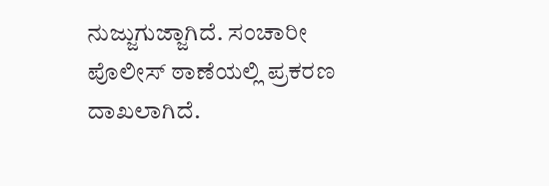ನುಜ್ಜುಗುಜ್ಜಾಗಿದೆ. ಸಂಚಾರೀ ಪೊಲೀಸ್ ಠಾಣೆಯಲ್ಲಿ ಪ್ರಕರಣ ದಾಖಲಾಗಿದೆ.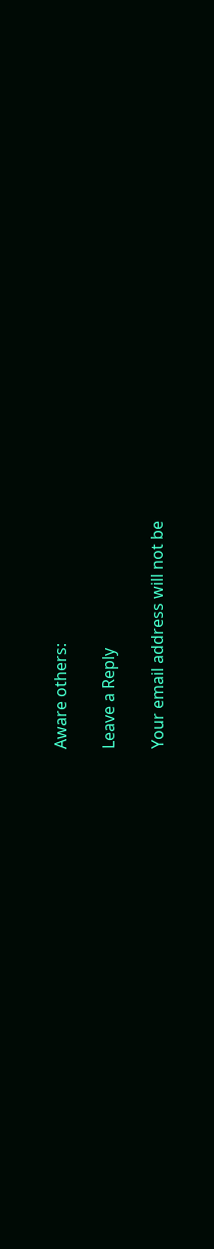Aware others:

Leave a Reply

Your email address will not be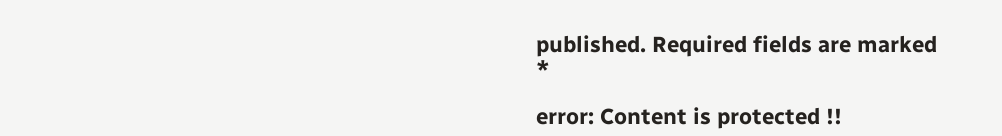published. Required fields are marked *

error: Content is protected !!